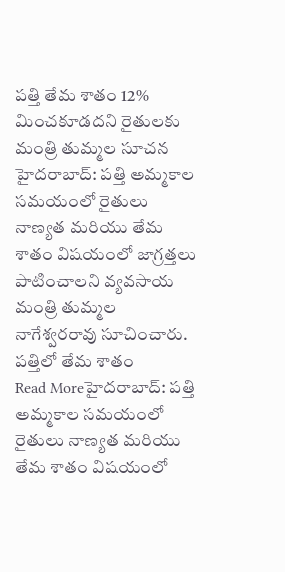పత్తి తేమ శాతం 12% మించకూడదని రైతులకు మంత్రి తుమ్మల సూచన
హైదరాబాద్: పత్తి అమ్మకాల సమయంలో రైతులు నాణ్యత మరియు తేమ శాతం విషయంలో జాగ్రత్తలు పాటించాలని వ్యవసాయ మంత్రి తుమ్మల నాగేశ్వరరావు సూచించారు. పత్తిలో తేమ శాతం
Read Moreహైదరాబాద్: పత్తి అమ్మకాల సమయంలో రైతులు నాణ్యత మరియు తేమ శాతం విషయంలో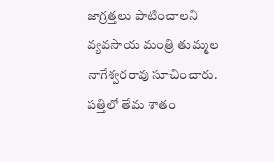జాగ్రత్తలు పాటించాలని వ్యవసాయ మంత్రి తుమ్మల నాగేశ్వరరావు సూచించారు. పత్తిలో తేమ శాతం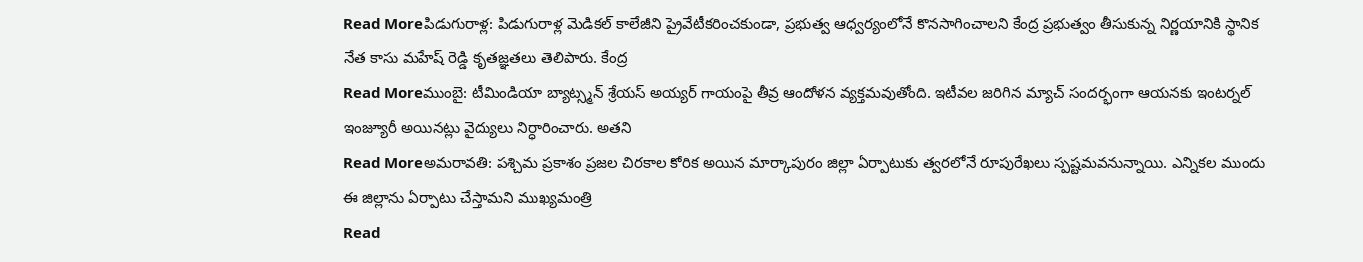Read Moreపిడుగురాళ్ల: పిడుగురాళ్ల మెడికల్ కాలేజీని ప్రైవేటీకరించకుండా, ప్రభుత్వ ఆధ్వర్యంలోనే కొనసాగించాలని కేంద్ర ప్రభుత్వం తీసుకున్న నిర్ణయానికి స్థానిక నేత కాసు మహేష్ రెడ్డి కృతజ్ఞతలు తెలిపారు. కేంద్ర
Read Moreముంబై: టీమిండియా బ్యాట్స్మన్ శ్రేయస్ అయ్యర్ గాయంపై తీవ్ర ఆందోళన వ్యక్తమవుతోంది. ఇటీవల జరిగిన మ్యాచ్ సందర్భంగా ఆయనకు ఇంటర్నల్ ఇంజ్యూరీ అయినట్లు వైద్యులు నిర్ధారించారు. అతని
Read Moreఅమరావతి: పశ్చిమ ప్రకాశం ప్రజల చిరకాల కోరిక అయిన మార్కాపురం జిల్లా ఏర్పాటుకు త్వరలోనే రూపురేఖలు స్పష్టమవనున్నాయి. ఎన్నికల ముందు ఈ జిల్లాను ఏర్పాటు చేస్తామని ముఖ్యమంత్రి
Read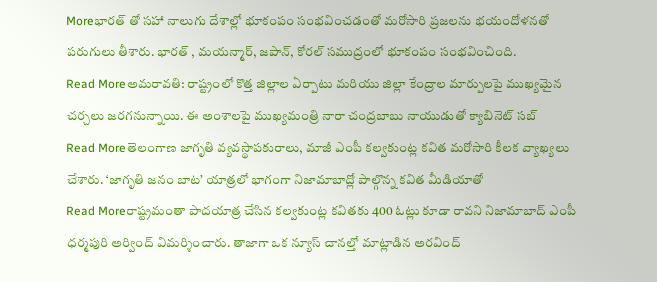Moreభారత్ తో సహా నాలుగు దేశాల్లో భూకంపం సంభవించడంతో మరోసారి ప్రజలను భయందోళనతో పరుగులు తీశారు. భారత్ , మయన్మార్, జపాన్, కోరల్ సముద్రంలో భూకంపం సంభవించింది.
Read Moreఅమరావతి: రాష్ట్రంలో కొత్త జిల్లాల ఏర్పాటు మరియు జిల్లా కేంద్రాల మార్పులపై ముఖ్యమైన చర్చలు జరగనున్నాయి. ఈ అంశాలపై ముఖ్యమంత్రి నారా చంద్రబాబు నాయుడుతో క్యాబినెట్ సబ్
Read Moreతెలంగాణ జాగృతి వ్యవస్థాపకురాలు, మాజీ ఎంపీ కల్వకుంట్ల కవిత మరోసారి కీలక వ్యాఖ్యలు చేశారు. ‘జాగృతి జనం బాట’ యాత్రలో భాగంగా నిజామాబాద్లో పాల్గొన్న కవిత మీడియాతో
Read Moreరాష్ట్రమంతా పాదయాత్ర చేసిన కల్వకుంట్ల కవితకు 400 ఓట్లు కూడా రావని నిజామాబాద్ ఎంపీ ధర్మపురి అర్వింద్ విమర్శించారు. తాజాగా ఒక న్యూస్ చానల్తో మాట్లాడిన అరవింద్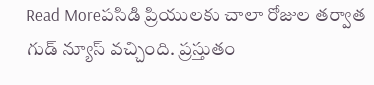Read Moreపసిడి ప్రియులకు చాలా రోజుల తర్వాత గుడ్ న్యూస్ వచ్చింది. ప్రస్తుతం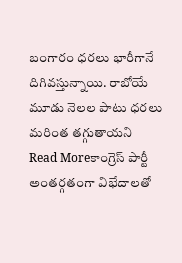బంగారం ధరలు భారీగానే దిగివస్తున్నాయి. రాబోయే మూడు నెలల పాటు ధరలు మరింత తగ్గుతాయని
Read Moreకాంగ్రెస్ పార్టీ అంతర్గతంగా విభేదాలతో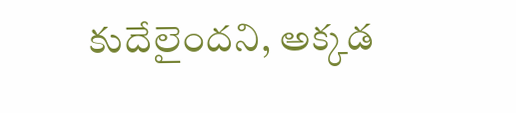కుదేలైందని, అక్కడ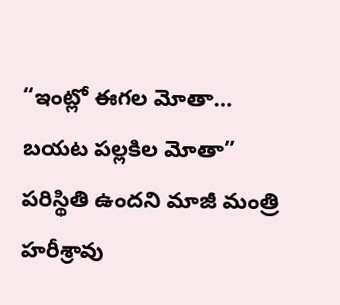“ఇంట్లో ఈగల మోతా… బయట పల్లకిల మోతా” పరిస్థితి ఉందని మాజీ మంత్రి హరీశ్రావు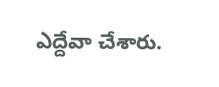ఎద్దేవా చేశారు.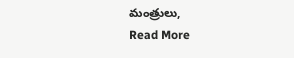మంత్రులు,
Read More